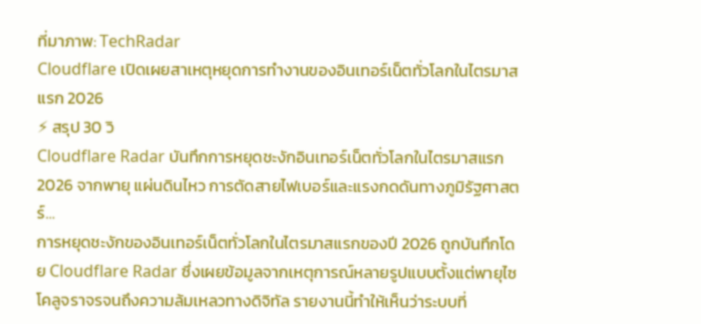ที่มาภาพ: TechRadar
Cloudflare เปิดเผยสาเหตุหยุดการทำงานของอินเทอร์เน็ตทั่วโลกในไตรมาสแรก 2026
⚡ สรุป 30 วิ
Cloudflare Radar บันทึกการหยุดชะงักอินเทอร์เน็ตทั่วโลกในไตรมาสแรก 2026 จากพายุ แผ่นดินไหว การตัดสายไฟเบอร์และแรงกดดันทางภูมิรัฐศาสตร์…
การหยุดชะงักของอินเทอร์เน็ตทั่วโลกในไตรมาสแรกของปี 2026 ถูกบันทึกโดย Cloudflare Radar ซึ่งเผยข้อมูลจากเหตุการณ์หลายรูปแบบตั้งแต่พายุไซโคลูจราจรจนถึงความล้มเหลวทางดิจิทัล รายงานนี้ทำให้เห็นว่าระบบที่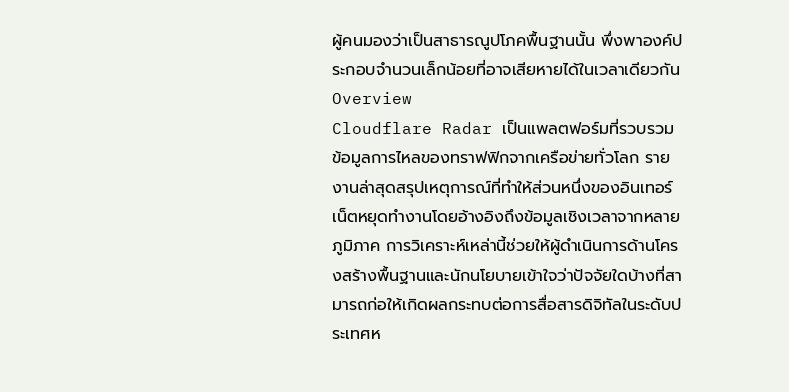ผู้คนมองว่าเป็นสาธารณูปโภคพื้นฐานนั้น พึ่งพาองค์ประกอบจำนวนเล็กน้อยที่อาจเสียหายได้ในเวลาเดียวกัน
Overview
Cloudflare Radar เป็นแพลตฟอร์มที่รวบรวมข้อมูลการไหลของทราฟฟิกจากเครือข่ายทั่วโลก รายงานล่าสุดสรุปเหตุการณ์ที่ทำให้ส่วนหนึ่งของอินเทอร์เน็ตหยุดทำงานโดยอ้างอิงถึงข้อมูลเชิงเวลาจากหลายภูมิภาค การวิเคราะห์เหล่านี้ช่วยให้ผู้ดำเนินการด้านโครงสร้างพื้นฐานและนักนโยบายเข้าใจว่าปัจจัยใดบ้างที่สามารถก่อให้เกิดผลกระทบต่อการสื่อสารดิจิทัลในระดับประเทศห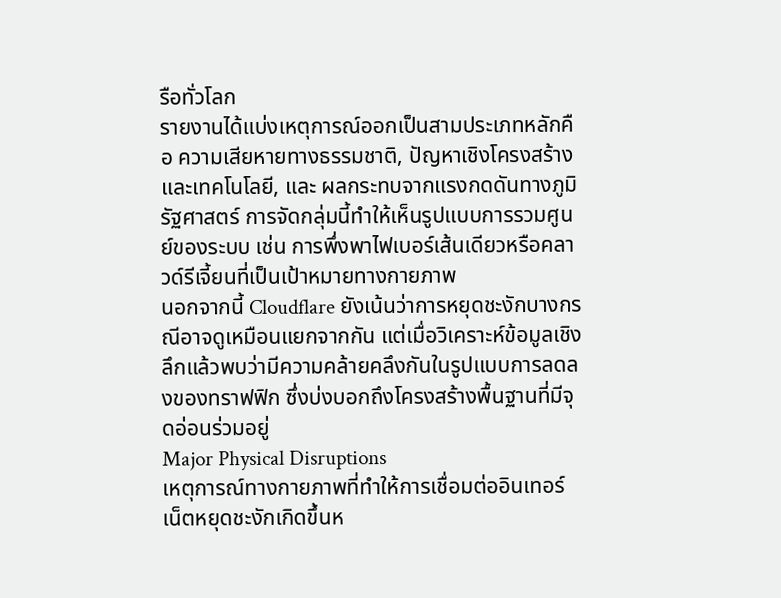รือทั่วโลก
รายงานได้แบ่งเหตุการณ์ออกเป็นสามประเภทหลักคือ ความเสียหายทางธรรมชาติ, ปัญหาเชิงโครงสร้างและเทคโนโลยี, และ ผลกระทบจากแรงกดดันทางภูมิรัฐศาสตร์ การจัดกลุ่มนี้ทำให้เห็นรูปแบบการรวมศูนย์ของระบบ เช่น การพึ่งพาไฟเบอร์เส้นเดียวหรือคลาวด์รีเจี้ยนที่เป็นเป้าหมายทางกายภาพ
นอกจากนี้ Cloudflare ยังเน้นว่าการหยุดชะงักบางกรณีอาจดูเหมือนแยกจากกัน แต่เมื่อวิเคราะห์ข้อมูลเชิงลึกแล้วพบว่ามีความคล้ายคลึงกันในรูปแบบการลดลงของทราฟฟิก ซึ่งบ่งบอกถึงโครงสร้างพื้นฐานที่มีจุดอ่อนร่วมอยู่
Major Physical Disruptions
เหตุการณ์ทางกายภาพที่ทำให้การเชื่อมต่ออินเทอร์เน็ตหยุดชะงักเกิดขึ้นห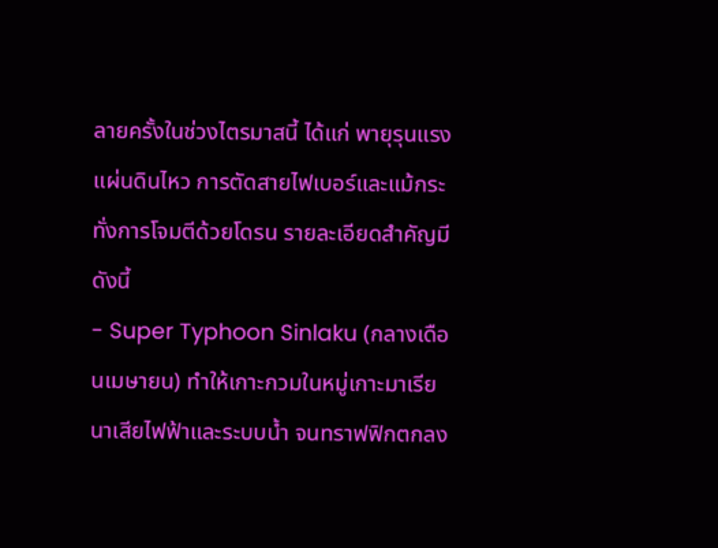ลายครั้งในช่วงไตรมาสนี้ ได้แก่ พายุรุนแรง แผ่นดินไหว การตัดสายไฟเบอร์และแม้กระทั่งการโจมตีด้วยโดรน รายละเอียดสำคัญมีดังนี้
- Super Typhoon Sinlaku (กลางเดือนเมษายน) ทำให้เกาะกวมในหมู่เกาะมาเรียนาเสียไฟฟ้าและระบบน้ำ จนทราฟฟิกตกลง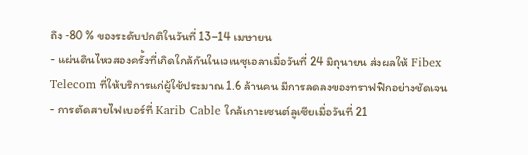ถึง ‑80 % ของระดับปกติในวันที่ 13–14 เมษายน
- แผ่นดินไหวสองครั้งที่เกิดใกล้กันในเวเนซุเอลาเมื่อวันที่ 24 มิถุนายน ส่งผลให้ Fibex Telecom ที่ให้บริการแก่ผู้ใช้ประมาณ 1.6 ล้านคน มีการลดลงของทราฟฟิกอย่างชัดเจน
- การตัดสายไฟเบอร์ที่ Karib Cable ใกล้เกาะเซนต์ลูเซียเมื่อวันที่ 21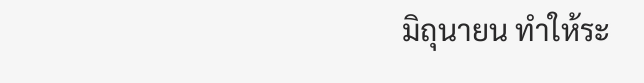มิถุนายน ทำให้ระ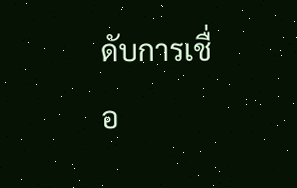ดับการเชื่อ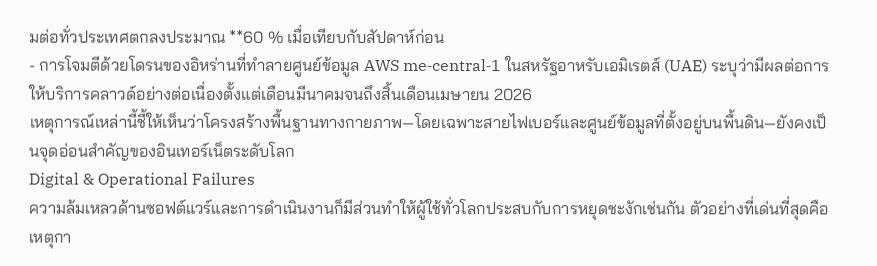มต่อทั่วประเทศตกลงประมาณ **60 % เมื่อเทียบกับสัปดาห์ก่อน
- การโจมตีด้วยโดรนของอิหร่านที่ทำลายศูนย์ข้อมูล AWS me‑central‑1 ในสหรัฐอาหรับเอมิเรตส์ (UAE) ระบุว่ามีผลต่อการให้บริการคลาวด์อย่างต่อเนื่องตั้งแต่เดือนมีนาคมจนถึงสิ้นเดือนเมษายน 2026
เหตุการณ์เหล่านี้ชี้ให้เห็นว่าโครงสร้างพื้นฐานทางกายภาพ—โดยเฉพาะสายไฟเบอร์และศูนย์ข้อมูลที่ตั้งอยู่บนพื้นดิน—ยังคงเป็นจุดอ่อนสำคัญของอินเทอร์เน็ตระดับโลก
Digital & Operational Failures
ความล้มเหลวด้านซอฟต์แวร์และการดำเนินงานก็มีส่วนทำให้ผู้ใช้ทั่วโลกประสบกับการหยุดชะงักเช่นกัน ตัวอย่างที่เด่นที่สุดคือเหตุกา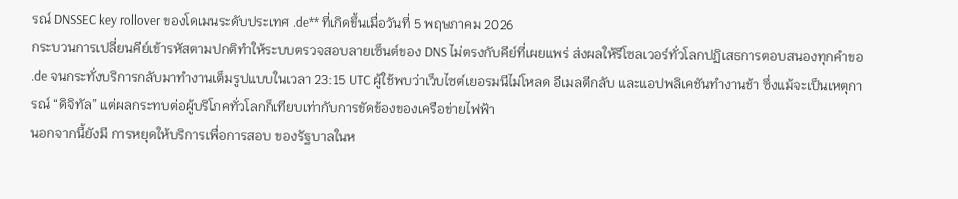รณ์ DNSSEC key rollover ของโดเมนระดับประเทศ .de** ที่เกิดขึ้นเมื่อวันที่ 5 พฤษภาคม 2026
กระบวนการเปลี่ยนคีย์เข้ารหัสตามปกติทำให้ระบบตรวจสอบลายเซ็นต์ของ DNS ไม่ตรงกับคีย์ที่เผยแพร่ ส่งผลให้รีโซลเวอร์ทั่วโลกปฏิเสธการตอบสนองทุกคำขอ .de จนกระทั่งบริการกลับมาทำงานเต็มรูปแบบในเวลา 23:15 UTC ผู้ใช้พบว่าเว็บไซต์เยอรมนีไม่โหลด อีเมลตีกลับ และแอปพลิเคชันทำงานช้า ซึ่งแม้จะเป็นเหตุการณ์ “ดิจิทัล” แต่ผลกระทบต่อผู้บริโภคทั่วโลกก็เทียบเท่ากับการขัดข้องของเครือข่ายไฟฟ้า
นอกจากนี้ยังมี การหยุดให้บริการเพื่อการสอบ ของรัฐบาลในห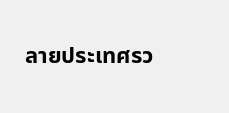ลายประเทศรว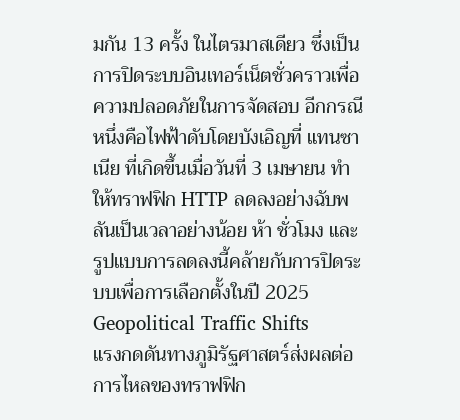มกัน 13 ครั้ง ในไตรมาสเดียว ซึ่งเป็นการปิดระบบอินเทอร์เน็ตชั่วคราวเพื่อความปลอดภัยในการจัดสอบ อีกกรณีหนึ่งคือไฟฟ้าดับโดยบังเอิญที่ แทนซาเนีย ที่เกิดขึ้นเมื่อวันที่ 3 เมษายน ทำให้ทราฟฟิก HTTP ลดลงอย่างฉับพลันเป็นเวลาอย่างน้อย ห้า ชั่วโมง และรูปแบบการลดลงนี้คล้ายกับการปิดระบบเพื่อการเลือกตั้งในปี 2025
Geopolitical Traffic Shifts
แรงกดดันทางภูมิรัฐศาสตร์ส่งผลต่อการไหลของทราฟฟิก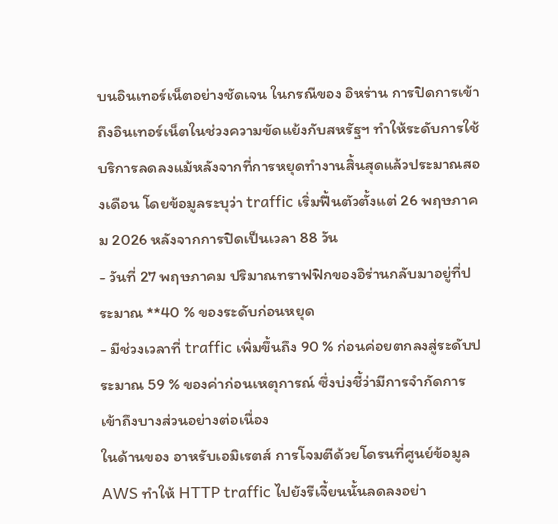บนอินเทอร์เน็ตอย่างชัดเจน ในกรณีของ อิหร่าน การปิดการเข้าถึงอินเทอร์เน็ตในช่วงความขัดแย้งกับสหรัฐฯ ทำให้ระดับการใช้บริการลดลงแม้หลังจากที่การหยุดทำงานสิ้นสุดแล้วประมาณสองเดือน โดยข้อมูลระบุว่า traffic เริ่มฟื้นตัวตั้งแต่ 26 พฤษภาคม 2026 หลังจากการปิดเป็นเวลา 88 วัน
- วันที่ 27 พฤษภาคม ปริมาณทราฟฟิกของอิร่านกลับมาอยู่ที่ประมาณ **40 % ของระดับก่อนหยุด
- มีช่วงเวลาที่ traffic เพิ่มขึ้นถึง 90 % ก่อนค่อยตกลงสู่ระดับประมาณ 59 % ของค่าก่อนเหตุการณ์ ซึ่งบ่งชี้ว่ามีการจำกัดการเข้าถึงบางส่วนอย่างต่อเนื่อง
ในด้านของ อาหรับเอมิเรตส์ การโจมตีด้วยโดรนที่ศูนย์ข้อมูล AWS ทำให้ HTTP traffic ไปยังรีเจี้ยนนั้นลดลงอย่า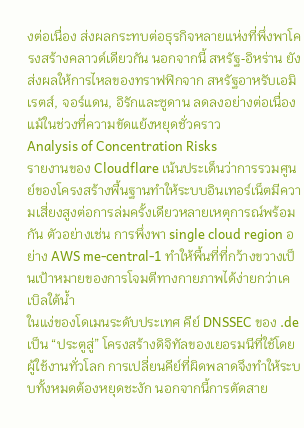งต่อเนื่อง ส่งผลกระทบต่อธุรกิจหลายแห่งที่พึ่งพาโครงสร้างคลาวด์เดียวกัน นอกจากนี้ สหรัฐ‑อิหร่าน ยังส่งผลให้การไหลของทราฟฟิกจาก สหรัฐอาหรับเอมิเรตส์, จอร์แดน, อิรักและซูดาน ลดลงอย่างต่อเนื่อง แม้ในช่วงที่ความขัดแย้งหยุดชั่วคราว
Analysis of Concentration Risks
รายงานของ Cloudflare เน้นประเด็นว่าการรวมศูนย์ของโครงสร้างพื้นฐานทำให้ระบบอินเทอร์เน็ตมีความเสี่ยงสูงต่อการล่มครั้งเดียวหลายเหตุการณ์พร้อมกัน ตัวอย่างเช่น การพึ่งพา single cloud region อย่าง AWS me‑central‑1 ทำให้พื้นที่ที่กว้างขวางเป็นเป้าหมายของการโจมตีทางกายภาพได้ง่ายกว่าเคเบิลใต้น้ำ
ในแง่ของโดเมนระดับประเทศ คีย์ DNSSEC ของ .de เป็น “ประตูสู่” โครงสร้างดิจิทัลของเยอรมนีที่ใช้โดยผู้ใช้งานทั่วโลก การเปลี่ยนคีย์ที่ผิดพลาดจึงทำให้ระบบทั้งหมดต้องหยุดชะงัก นอกจากนี้การตัดสาย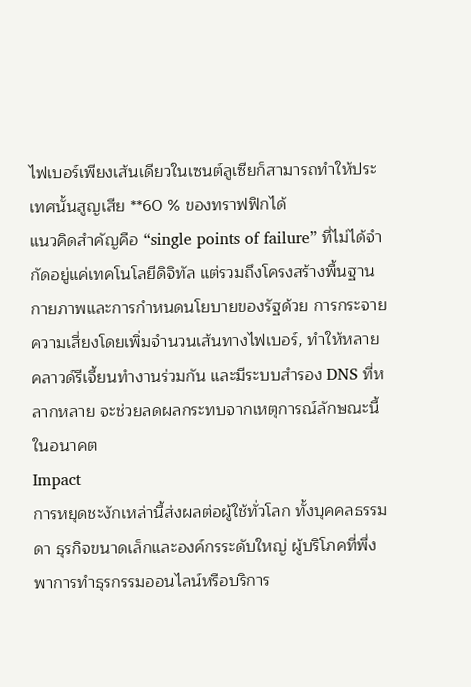ไฟเบอร์เพียงเส้นเดียวในเซนต์ลูเซียก็สามารถทำให้ประเทศนั้นสูญเสีย **60 % ของทราฟฟิกได้
แนวคิดสำคัญคือ “single points of failure” ที่ไม่ได้จำกัดอยู่แค่เทคโนโลยีดิจิทัล แต่รวมถึงโครงสร้างพื้นฐานกายภาพและการกำหนดนโยบายของรัฐด้วย การกระจายความเสี่ยงโดยเพิ่มจำนวนเส้นทางไฟเบอร์, ทำให้หลายคลาวด์รีเจี้ยนทำงานร่วมกัน และมีระบบสำรอง DNS ที่หลากหลาย จะช่วยลดผลกระทบจากเหตุการณ์ลักษณะนี้ในอนาคต
Impact
การหยุดชะงักเหล่านี้ส่งผลต่อผู้ใช้ทั่วโลก ทั้งบุคคลธรรมดา ธุรกิจขนาดเล็กและองค์กรระดับใหญ่ ผู้บริโภคที่พึ่งพาการทำธุรกรรมออนไลน์หรือบริการ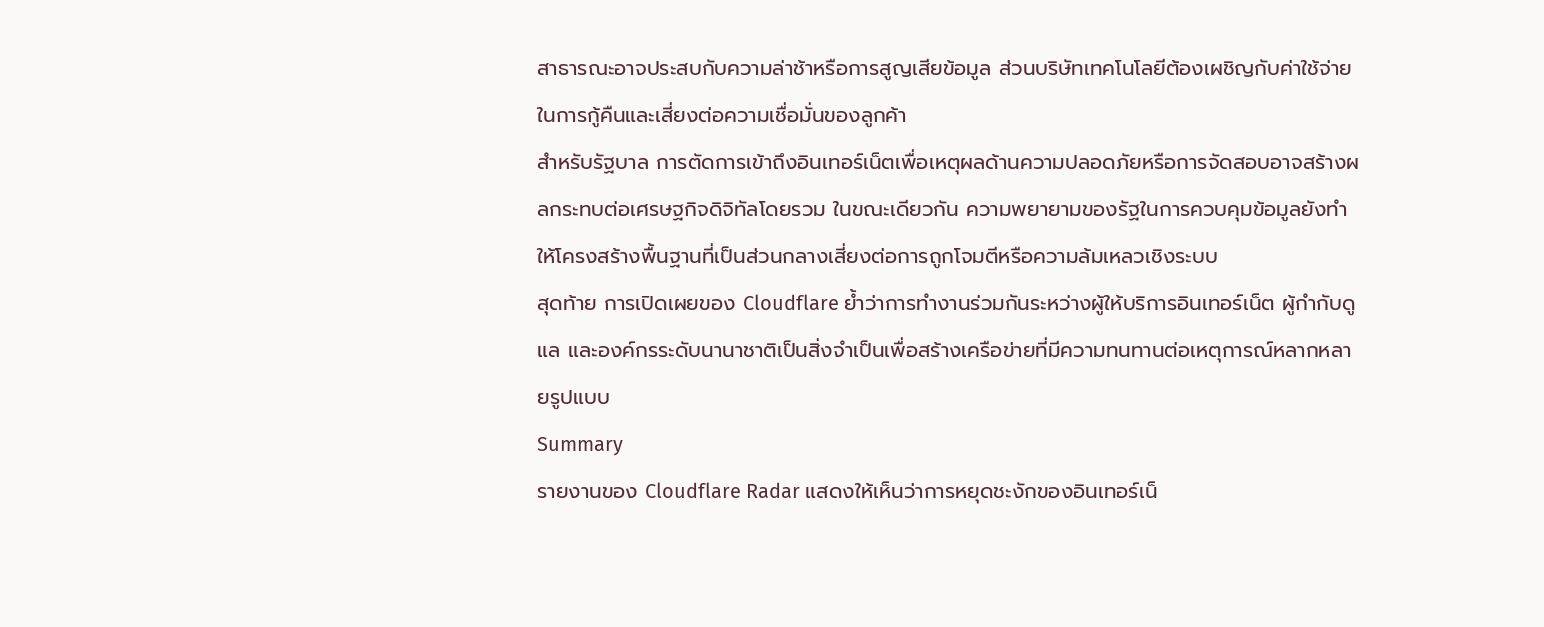สาธารณะอาจประสบกับความล่าช้าหรือการสูญเสียข้อมูล ส่วนบริษัทเทคโนโลยีต้องเผชิญกับค่าใช้จ่ายในการกู้คืนและเสี่ยงต่อความเชื่อมั่นของลูกค้า
สำหรับรัฐบาล การตัดการเข้าถึงอินเทอร์เน็ตเพื่อเหตุผลด้านความปลอดภัยหรือการจัดสอบอาจสร้างผลกระทบต่อเศรษฐกิจดิจิทัลโดยรวม ในขณะเดียวกัน ความพยายามของรัฐในการควบคุมข้อมูลยังทำให้โครงสร้างพื้นฐานที่เป็นส่วนกลางเสี่ยงต่อการถูกโจมตีหรือความล้มเหลวเชิงระบบ
สุดท้าย การเปิดเผยของ Cloudflare ย้ำว่าการทำงานร่วมกันระหว่างผู้ให้บริการอินเทอร์เน็ต ผู้กำกับดูแล และองค์กรระดับนานาชาติเป็นสิ่งจำเป็นเพื่อสร้างเครือข่ายที่มีความทนทานต่อเหตุการณ์หลากหลายรูปแบบ
Summary
รายงานของ Cloudflare Radar แสดงให้เห็นว่าการหยุดชะงักของอินเทอร์เน็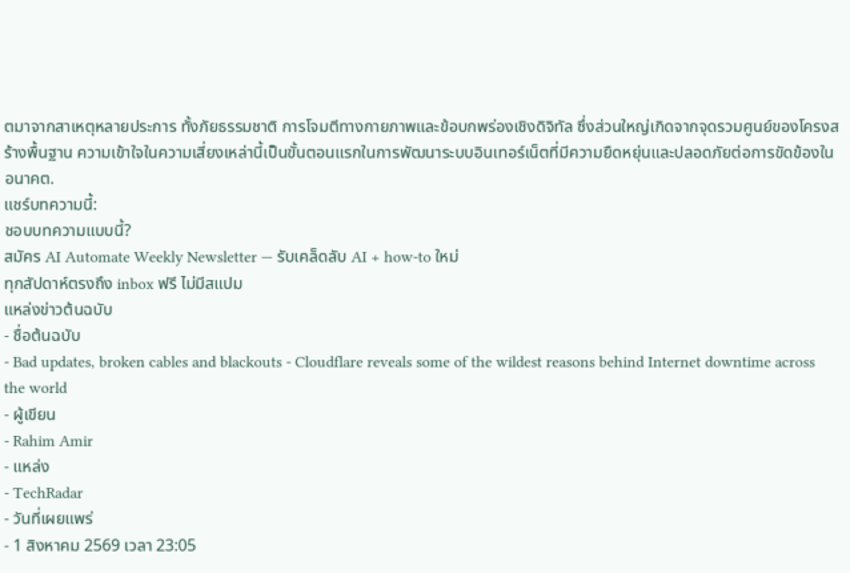ตมาจากสาเหตุหลายประการ ทั้งภัยธรรมชาติ การโจมตีทางกายภาพและข้อบกพร่องเชิงดิจิทัล ซึ่งส่วนใหญ่เกิดจากจุดรวมศูนย์ของโครงสร้างพื้นฐาน ความเข้าใจในความเสี่ยงเหล่านี้เป็นขั้นตอนแรกในการพัฒนาระบบอินเทอร์เน็ตที่มีความยืดหยุ่นและปลอดภัยต่อการขัดข้องในอนาคต.
แชร์บทความนี้:
ชอบบทความแบบนี้?
สมัคร AI Automate Weekly Newsletter — รับเคล็ดลับ AI + how-to ใหม่
ทุกสัปดาห์ตรงถึง inbox ฟรี ไม่มีสแปม
แหล่งข่าวต้นฉบับ
- ชื่อต้นฉบับ
- Bad updates, broken cables and blackouts - Cloudflare reveals some of the wildest reasons behind Internet downtime across the world
- ผู้เขียน
- Rahim Amir
- แหล่ง
- TechRadar
- วันที่เผยแพร่
- 1 สิงหาคม 2569 เวลา 23:05